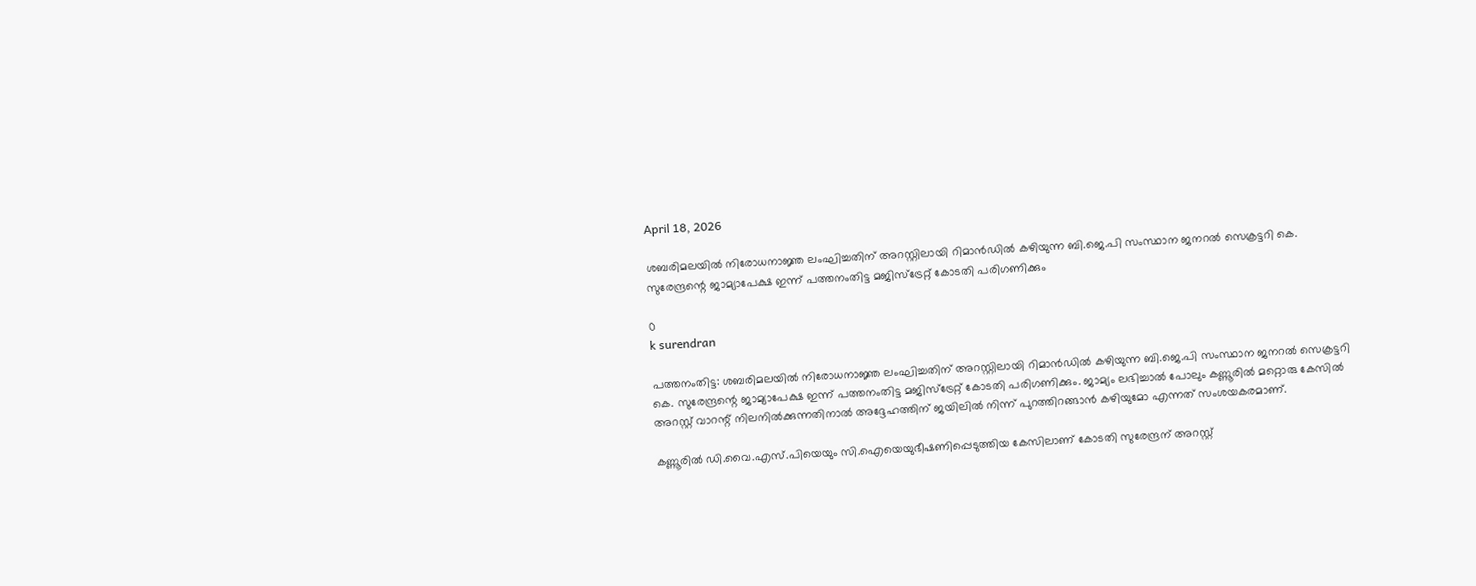April 18, 2026

ശബരിമലയില്‍ നിരോധനാജ്ഞ ലംഘിച്ചതിന് അറസ്റ്റിലായി റിമാന്‍ഡില്‍ കഴിയുന്ന ബി.ജെ.പി സംസ്ഥാന ജനറല്‍ സെക്രട്ടറി കെ. സുരേന്ദ്രന്റെ ജാമ്യാപേക്ഷ ഇന്ന് പത്തനംതിട്ട മജിസ്‌ട്രേറ്റ് കോടതി പരിഗണിക്കും

0
k surendran

പത്തനംതിട്ട: ശബരിമലയില്‍ നിരോധനാജ്ഞ ലംഘിച്ചതിന് അറസ്റ്റിലായി റിമാന്‍ഡില്‍ കഴിയുന്ന ബി.ജെ.പി സംസ്ഥാന ജനറല്‍ സെക്രട്ടറി കെ. സുരേന്ദ്രന്റെ ജാമ്യാപേക്ഷ ഇന്ന് പത്തനംതിട്ട മജിസ്‌ട്രേറ്റ് കോടതി പരിഗണിക്കും. ജാമ്യം ലഭിച്ചാല്‍ പോലും കണ്ണൂരില്‍ മറ്റൊരു കേസില്‍ അറസ്റ്റ് വാറന്റ് നിലനില്‍ക്കുന്നതിനാല്‍ അദ്ദേഹത്തിന് ജയിലില്‍ നിന്ന് പുറത്തിറങ്ങാന്‍ കഴിയുമോ എന്നത് സംശയകരമാണ്.

കണ്ണൂരില്‍ ഡി.വൈ.എസ്.പിയെയും സി.ഐയെയുഭീഷണിപ്പെടുത്തിയ കേസിലാണ് കോടതി സുരേന്ദ്രന് അറസ്റ്റ്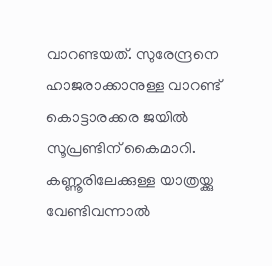വാറണ്ടയത്. സുരേന്ദ്രനെ ഹാജരാക്കാനുള്ള വാറണ്ട് കൊട്ടാരക്കര ജയില്‍ സൂപ്രണ്ടിന് കൈമാറി. കണ്ണൂരിലേക്കുള്ള യാത്രയ്ക്കു വേണ്ടിവന്നാല്‍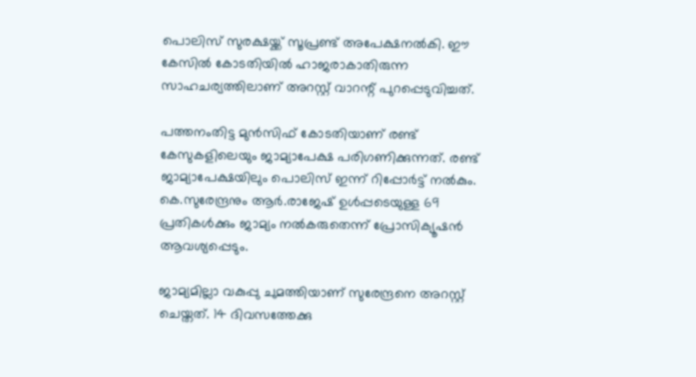പൊലിസ് സുരക്ഷയ്ക്ക് സൂപ്രണ്ട് അപേക്ഷനല്‍കി. ഈ കേസില്‍ കോടതിയില്‍ ഹാജരാകാതിരുന്ന സാഹചര്യത്തിലാണ് അറസ്റ്റ് വാറന്റ് പുറപ്പെടുവിച്ചത്.

പത്തനംതിട്ട മുന്‍സിഫ് കോടതിയാണ് രണ്ട് കേസുകളിലെയും ജാമ്യാപേക്ഷ പരിഗണിക്കുന്നത്. രണ്ട് ജാമ്യാപേക്ഷയിലും പൊലിസ് ഇന്ന് റിപ്പോര്‍ട്ട് നല്‍കും. കെ.സുരേന്ദ്രനും ആര്‍.രാജേഷ് ഉള്‍പ്പടെയുള്ള 69 പ്രതികള്‍ക്കും ജാമ്യം നല്‍കരുതെന്ന് പ്രോസിക്യൂഷന്‍ ആവശ്യപ്പെടും.

ജാമ്യമില്ലാ വകുപ്പു ചുമത്തിയാണ് സുരേന്ദ്രനെ അറസ്റ്റ് ചെയ്തത്. 14 ദിവസത്തേക്കു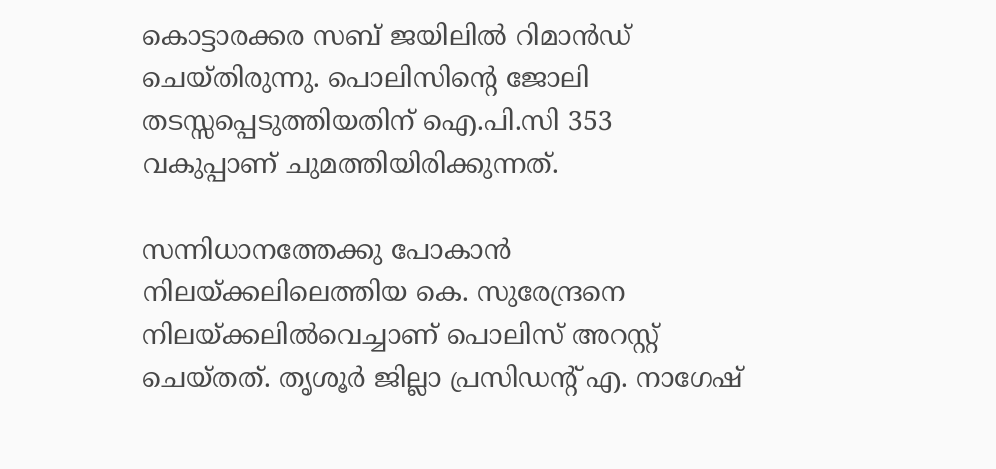കൊട്ടാരക്കര സബ് ജയിലില്‍ റിമാന്‍ഡ് ചെയ്തിരുന്നു. പൊലിസിന്റെ ജോലി തടസ്സപ്പെടുത്തിയതിന് ഐ.പി.സി 353 വകുപ്പാണ് ചുമത്തിയിരിക്കുന്നത്.

സന്നിധാനത്തേക്കു പോകാന്‍ നിലയ്ക്കലിലെത്തിയ കെ. സുരേന്ദ്രനെ നിലയ്ക്കലില്‍വെച്ചാണ് പൊലിസ് അറസ്റ്റ് ചെയ്തത്. തൃശൂര്‍ ജില്ലാ പ്രസിഡന്റ് എ. നാഗേഷ്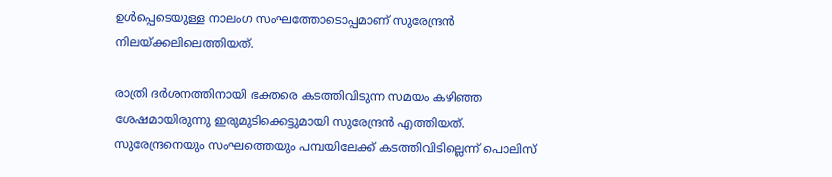ഉള്‍പ്പെടെയുള്ള നാലംഗ സംഘത്തോടൊപ്പമാണ് സുരേന്ദ്രന്‍ നിലയ്ക്കലിലെത്തിയത്.

രാത്രി ദര്‍ശനത്തിനായി ഭക്തരെ കടത്തിവിടുന്ന സമയം കഴിഞ്ഞ ശേഷമായിരുന്നു ഇരുമുടിക്കെട്ടുമായി സുരേന്ദ്രന്‍ എത്തിയത്. സുരേന്ദ്രനെയും സംഘത്തെയും പമ്പയിലേക്ക് കടത്തിവിടില്ലെന്ന് പൊലിസ്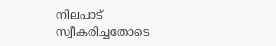നിലപാട് സ്വീകരിച്ചതോടെ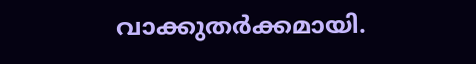വാക്കുതര്‍ക്കമായി.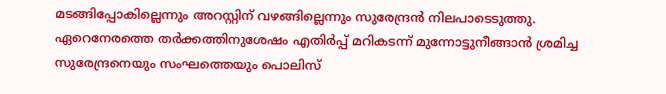മടങ്ങിപ്പോകില്ലെന്നും അറസ്റ്റിന് വഴങ്ങില്ലെന്നും സുരേന്ദ്രന്‍ നിലപാടെടുത്തു. ഏറെനേരത്തെ തര്‍ക്കത്തിനുശേഷം എതിര്‍പ്പ് മറികടന്ന് മുന്നോട്ടുനീങ്ങാന്‍ ശ്രമിച്ച സുരേന്ദ്രനെയും സംഘത്തെയും പൊലിസ്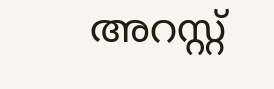അറസ്റ്റ്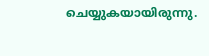ചെയ്യുകയായിരുന്നു.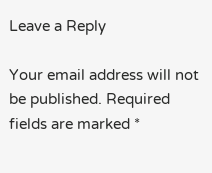Leave a Reply

Your email address will not be published. Required fields are marked *